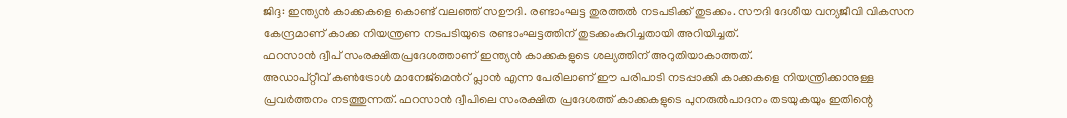ജിദ്ദ: ഇന്ത്യൻ കാക്കകളെ കൊണ്ട് വലഞ്ഞ് സഊദി. രണ്ടാംഘട്ട തുരത്തൽ നടപടിക്ക് തുടക്കം. സൗദി ദേശീയ വന്യജീവി വികസന കേന്ദ്രമാണ് കാക്ക നിയന്ത്രണ നടപടിയുടെ രണ്ടാംഘട്ടത്തിന് തുടക്കംകുറിച്ചതായി അറിയിച്ചത്.
ഫറസാൻ ദ്വീപ് സംരക്ഷിതപ്രദേശത്താണ് ഇന്ത്യൻ കാക്കകളുടെ ശല്യത്തിന് അറുതിയാകാത്തത്.
അഡാപ്റ്റീവ് കൺട്രോൾ മാനേജ്മെൻറ് പ്ലാൻ എന്ന പേരിലാണ് ഈ പരിപാടി നടപ്പാക്കി കാക്കകളെ നിയന്ത്രിക്കാനുള്ള പ്രവർത്തനം നടത്തുന്നത്. ഫറസാൻ ദ്വീപിലെ സംരക്ഷിത പ്രദേശത്ത് കാക്കകളുടെ പുനരുൽപാദനം തടയുകയും ഇതിന്റെ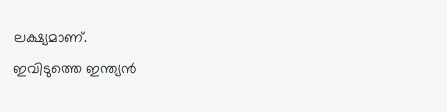ലക്ഷ്യമാണ്.
ഇവിടുത്തെ ഇന്ത്യൻ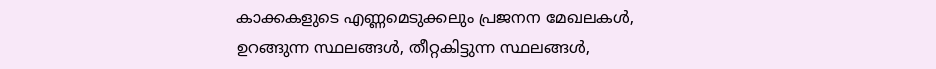കാക്കകളുടെ എണ്ണമെടുക്കലും പ്രജനന മേഖലകൾ, ഉറങ്ങുന്ന സ്ഥലങ്ങൾ, തീറ്റകിട്ടുന്ന സ്ഥലങ്ങൾ,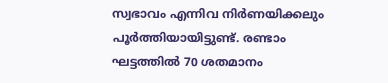സ്വഭാവം എന്നിവ നിർണയിക്കലും പൂർത്തിയായിട്ടുണ്ട്. രണ്ടാം ഘട്ടത്തിൽ 70 ശതമാനം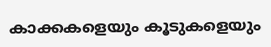കാക്കകളെയും കൂടുകളെയും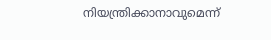നിയന്ത്രിക്കാനാവുമെന്ന്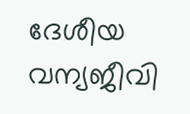ദേശീയ വന്യജീവി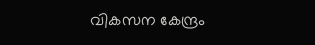വികസന കേന്ദ്രം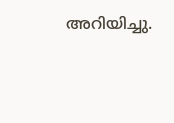അറിയിച്ചു.